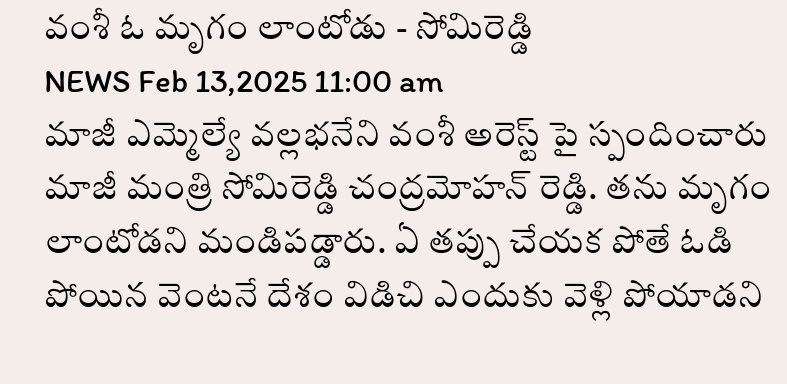వంశీ ఓ మృగం లాంటోడు - సోమిరెడ్డి
NEWS Feb 13,2025 11:00 am
మాజీ ఎమ్మెల్యే వల్లభనేని వంశీ అరెస్ట్ పై స్పందించారు మాజీ మంత్రి సోమిరెడ్డి చంద్రమోహన్ రెడ్డి. తను మృగం లాంటోడని మండిపడ్డారు. ఏ తప్పు చేయక పోతే ఓడి పోయిన వెంటనే దేశం విడిచి ఎందుకు వెళ్లి పోయాడని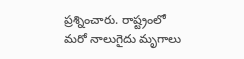ప్రశ్నించారు. రాష్ట్రంలో మరో నాలుగైదు మృగాలు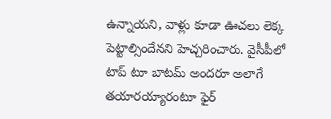ఉన్నాయని, వాళ్లు కూడా ఊచలు లెక్క పెట్టాల్సిందేనని హెచ్చరించారు. వైసీపీలో టాప్ టూ బాటమ్ అందరూ అలాగే తయారయ్యారంటూ ఫైర్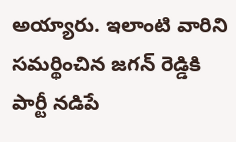అయ్యారు. ఇలాంటి వారిని సమర్థించిన జగన్ రెడ్డికి పార్టీ నడిపే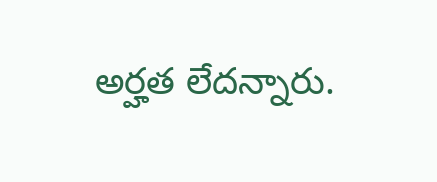అర్హత లేదన్నారు.